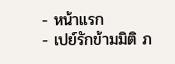- หน้าแรก
- เปย์รักข้ามมิติ ภ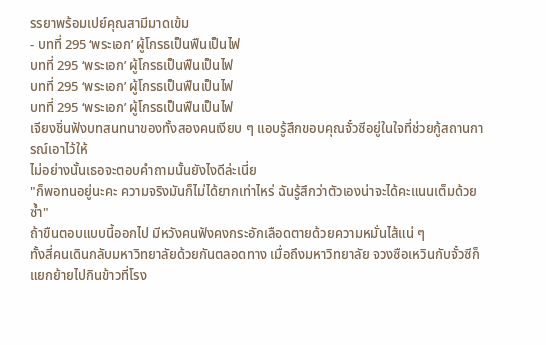รรยาพร้อมเปย์คุณสามีมาดเข้ม
- บทที่ 295 ‘พระเอก’ ผู้โกรธเป็นฟืนเป็นไฟ
บทที่ 295 ‘พระเอก’ ผู้โกรธเป็นฟืนเป็นไฟ
บทที่ 295 ‘พระเอก’ ผู้โกรธเป็นฟืนเป็นไฟ
บทที่ 295 ‘พระเอก’ ผู้โกรธเป็นฟืนเป็นไฟ
เจียงชิ่นฟังบทสนทนาของทั้งสองคนเงียบ ๆ แอบรู้สึกขอบคุณจั๋วซีอยู่ในใจที่ช่วยกู้สถานการณ์เอาไว้ให้
ไม่อย่างนั้นเธอจะตอบคำถามนั้นยังไงดีล่ะเนี่ย
"ก็พอทนอยู่นะคะ ความจริงมันก็ไม่ได้ยากเท่าไหร่ ฉันรู้สึกว่าตัวเองน่าจะได้คะแนนเต็มด้วยซ้ำ"
ถ้าขืนตอบแบบนี้ออกไป มีหวังคนฟังคงกระอักเลือดตายด้วยความหมั่นไส้แน่ ๆ
ทั้งสี่คนเดินกลับมหาวิทยาลัยด้วยกันตลอดทาง เมื่อถึงมหาวิทยาลัย จวงซือเหวินกับจั๋วซีก็แยกย้ายไปกินข้าวที่โรง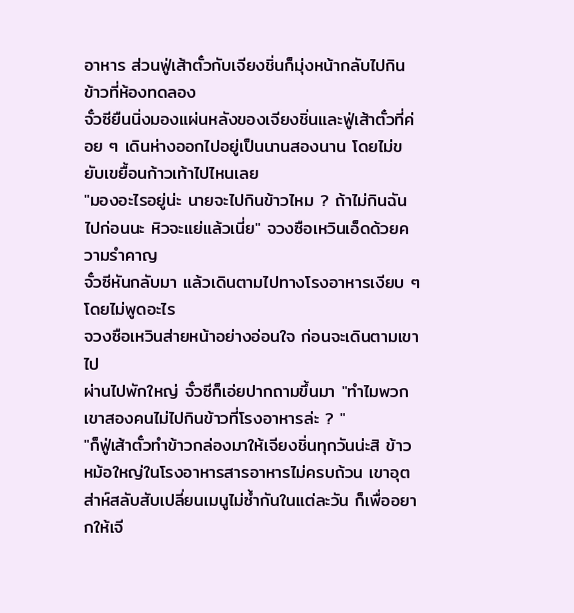อาหาร ส่วนฟู่เส้าตั๋วกับเจียงชิ่นก็มุ่งหน้ากลับไปกินข้าวที่ห้องทดลอง
จั๋วซียืนนิ่งมองแผ่นหลังของเจียงชิ่นและฟู่เส้าตั๋วที่ค่อย ๆ เดินห่างออกไปอยู่เป็นนานสองนาน โดยไม่ขยับเขยื้อนก้าวเท้าไปไหนเลย
"มองอะไรอยู่น่ะ นายจะไปกินข้าวไหม ? ถ้าไม่กินฉันไปก่อนนะ หิวจะแย่แล้วเนี่ย" จวงซือเหวินเอ็ดด้วยความรำคาญ
จั๋วซีหันกลับมา แล้วเดินตามไปทางโรงอาหารเงียบ ๆ โดยไม่พูดอะไร
จวงซือเหวินส่ายหน้าอย่างอ่อนใจ ก่อนจะเดินตามเขาไป
ผ่านไปพักใหญ่ จั๋วซีก็เอ่ยปากถามขึ้นมา "ทำไมพวกเขาสองคนไม่ไปกินข้าวที่โรงอาหารล่ะ ? "
"ก็ฟู่เส้าตั๋วทำข้าวกล่องมาให้เจียงชิ่นทุกวันน่ะสิ ข้าวหม้อใหญ่ในโรงอาหารสารอาหารไม่ครบถ้วน เขาอุตส่าห์สลับสับเปลี่ยนเมนูไม่ซ้ำกันในแต่ละวัน ก็เพื่ออยากให้เจี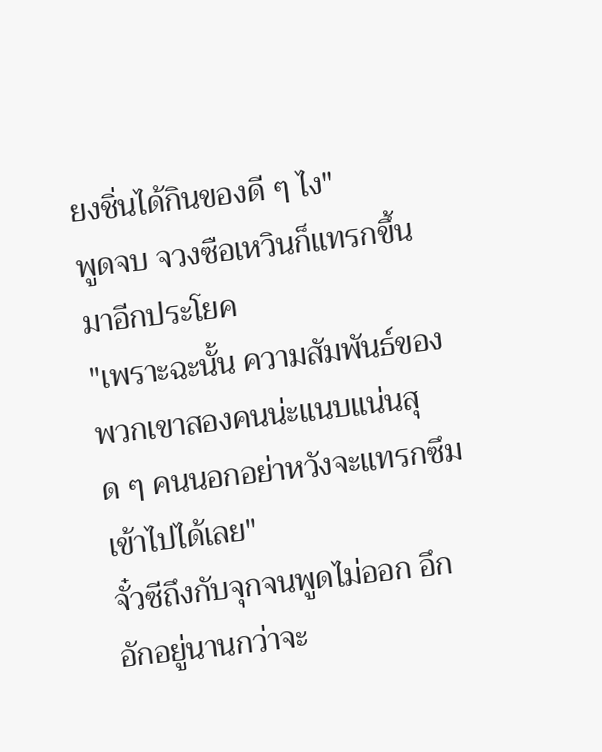ยงชิ่นได้กินของดี ๆ ไง"
พูดจบ จวงซือเหวินก็แทรกขึ้นมาอีกประโยค
"เพราะฉะนั้น ความสัมพันธ์ของพวกเขาสองคนน่ะแนบแน่นสุด ๆ คนนอกอย่าหวังจะแทรกซึมเข้าไปได้เลย"
จั๋วซีถึงกับจุกจนพูดไม่ออก อึกอักอยู่นานกว่าจะ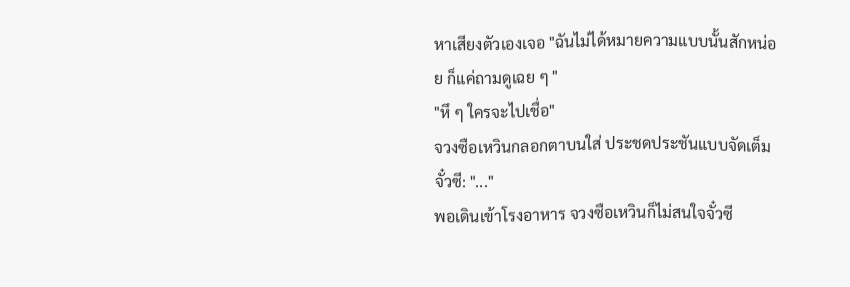หาเสียงตัวเองเจอ "ฉันไม่ได้หมายความแบบนั้นสักหน่อย ก็แค่ถามดูเฉย ๆ "
"หึ ๆ ใครจะไปเชื่อ"
จวงซือเหวินกลอกตาบนใส่ ประชดประชันแบบจัดเต็ม
จั๋วซี: "..."
พอเดินเข้าโรงอาหาร จวงซือเหวินก็ไม่สนใจจั๋วซี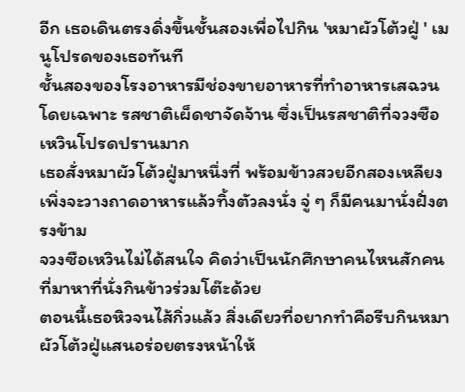อีก เธอเดินตรงดิ่งขึ้นชั้นสองเพื่อไปกิน 'หมาผัวโต้วฝู่ ' เมนูโปรดของเธอทันที
ชั้นสองของโรงอาหารมีช่องขายอาหารที่ทำอาหารเสฉวนโดยเฉพาะ รสชาติเผ็ดชาจัดจ้าน ซึ่งเป็นรสชาติที่จวงซือเหวินโปรดปรานมาก
เธอสั่งหมาผัวโต้วฝู่มาหนึ่งที่ พร้อมข้าวสวยอีกสองเหลียง เพิ่งจะวางถาดอาหารแล้วทิ้งตัวลงนั่ง จู่ ๆ ก็มีคนมานั่งฝั่งตรงข้าม
จวงซือเหวินไม่ได้สนใจ คิดว่าเป็นนักศึกษาคนไหนสักคนที่มาหาที่นั่งกินข้าวร่วมโต๊ะด้วย
ตอนนี้เธอหิวจนไส้กิ่วแล้ว สิ่งเดียวที่อยากทำคือรีบกินหมาผัวโต้วฝู่แสนอร่อยตรงหน้าให้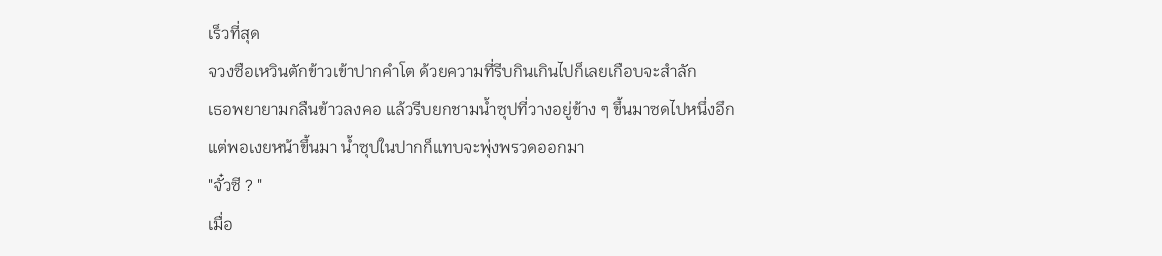เร็วที่สุด
จวงซือเหวินตักข้าวเข้าปากคำโต ด้วยความที่รีบกินเกินไปก็เลยเกือบจะสำลัก
เธอพยายามกลืนข้าวลงคอ แล้วรีบยกชามน้ำซุปที่วางอยู่ข้าง ๆ ขึ้นมาซดไปหนึ่งอึก
แต่พอเงยหน้าขึ้นมา น้ำซุปในปากก็แทบจะพุ่งพรวดออกมา
"จั๋วซี ? "
เมื่อ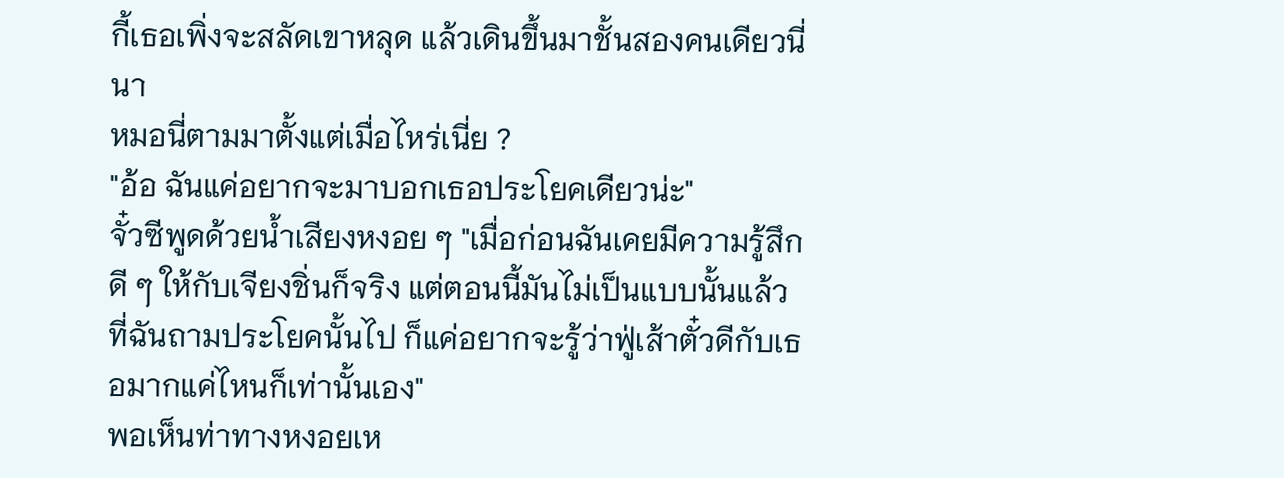กี้เธอเพิ่งจะสลัดเขาหลุด แล้วเดินขึ้นมาชั้นสองคนเดียวนี่นา
หมอนี่ตามมาตั้งแต่เมื่อไหร่เนี่ย ?
"อ้อ ฉันแค่อยากจะมาบอกเธอประโยคเดียวน่ะ"
จั๋วซีพูดด้วยน้ำเสียงหงอย ๆ "เมื่อก่อนฉันเคยมีความรู้สึกดี ๆ ให้กับเจียงชิ่นก็จริง แต่ตอนนี้มันไม่เป็นแบบนั้นแล้ว ที่ฉันถามประโยคนั้นไป ก็แค่อยากจะรู้ว่าฟู่เส้าตั๋วดีกับเธอมากแค่ไหนก็เท่านั้นเอง"
พอเห็นท่าทางหงอยเห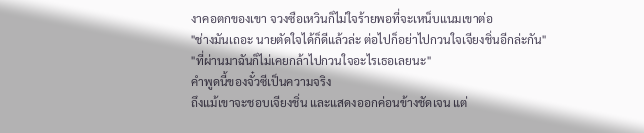งาคอตกของเขา จวงซือเหวินก็ไม่ใจร้ายพอที่จะเหน็บแนมเขาต่อ
"ช่างมันเถอะ นายตัดใจได้ก็ดีแล้วล่ะ ต่อไปก็อย่าไปกวนใจเจียงชิ่นอีกล่ะกัน"
"ที่ผ่านมาฉันก็ไม่เคยกล้าไปกวนใจอะไรเธอเลยนะ"
คำพูดนี้ของจั๋วซีเป็นความจริง
ถึงแม้เขาจะชอบเจียงชิ่น และแสดงออกค่อนข้างชัดเจน แต่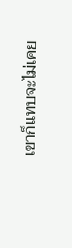เขาก็แทบจะไม่เคย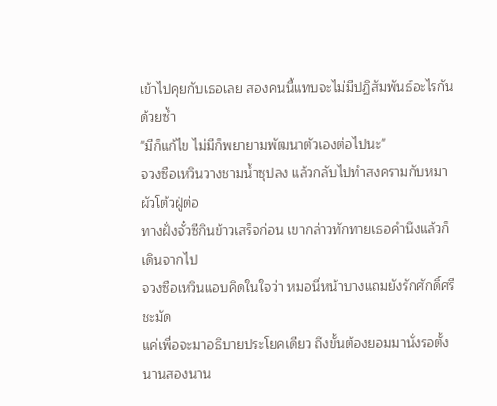เข้าไปคุยกับเธอเลย สองคนนี้แทบจะไม่มีปฏิสัมพันธ์อะไรกันด้วยซ้ำ
"มีก็แก้ไข ไม่มีก็พยายามพัฒนาตัวเองต่อไปนะ"
จวงซือเหวินวางชามน้ำซุปลง แล้วกลับไปทำสงครามกับหมาผัวโต้วฝู่ต่อ
ทางฝั่งจั๋วซีกินข้าวเสร็จก่อน เขากล่าวทักทายเธอคำนึงแล้วก็เดินจากไป
จวงซือเหวินแอบคิดในใจว่า หมอนี่หน้าบางแถมยังรักศักดิ์ศรีชะมัด
แค่เพื่อจะมาอธิบายประโยคเดียว ถึงขั้นต้องยอมมานั่งรอตั้งนานสองนาน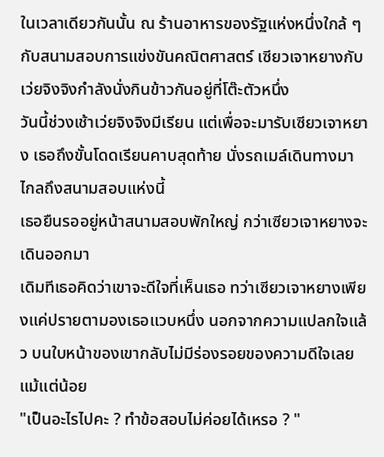ในเวลาเดียวกันนั้น ณ ร้านอาหารของรัฐแห่งหนึ่งใกล้ ๆ กับสนามสอบการแข่งขันคณิตศาสตร์ เซียวเจาหยางกับเว่ยจิงจิงกำลังนั่งกินข้าวกันอยู่ที่โต๊ะตัวหนึ่ง
วันนี้ช่วงเช้าเว่ยจิงจิงมีเรียน แต่เพื่อจะมารับเซียวเจาหยาง เธอถึงขั้นโดดเรียนคาบสุดท้าย นั่งรถเมล์เดินทางมาไกลถึงสนามสอบแห่งนี้
เธอยืนรออยู่หน้าสนามสอบพักใหญ่ กว่าเซียวเจาหยางจะเดินออกมา
เดิมทีเธอคิดว่าเขาจะดีใจที่เห็นเธอ ทว่าเซียวเจาหยางเพียงแค่ปรายตามองเธอแวบหนึ่ง นอกจากความแปลกใจแล้ว บนใบหน้าของเขากลับไม่มีร่องรอยของความดีใจเลยแม้แต่น้อย
"เป็นอะไรไปคะ ? ทำข้อสอบไม่ค่อยได้เหรอ ? "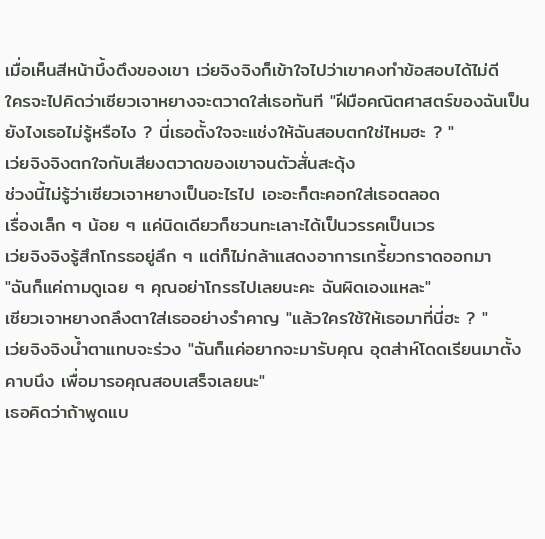เมื่อเห็นสีหน้าบึ้งตึงของเขา เว่ยจิงจิงก็เข้าใจไปว่าเขาคงทำข้อสอบได้ไม่ดี
ใครจะไปคิดว่าเซียวเจาหยางจะตวาดใส่เธอทันที "ฝีมือคณิตศาสตร์ของฉันเป็นยังไงเธอไม่รู้หรือไง ? นี่เธอตั้งใจจะแช่งให้ฉันสอบตกใช่ไหมฮะ ? "
เว่ยจิงจิงตกใจกับเสียงตวาดของเขาจนตัวสั่นสะดุ้ง
ช่วงนี้ไม่รู้ว่าเซียวเจาหยางเป็นอะไรไป เอะอะก็ตะคอกใส่เธอตลอด
เรื่องเล็ก ๆ น้อย ๆ แค่นิดเดียวก็ชวนทะเลาะได้เป็นวรรคเป็นเวร
เว่ยจิงจิงรู้สึกโกรธอยู่ลึก ๆ แต่ก็ไม่กล้าแสดงอาการเกรี้ยวกราดออกมา
"ฉันก็แค่ถามดูเฉย ๆ คุณอย่าโกรธไปเลยนะคะ ฉันผิดเองแหละ"
เซียวเจาหยางถลึงตาใส่เธออย่างรำคาญ "แล้วใครใช้ให้เธอมาที่นี่ฮะ ? "
เว่ยจิงจิงน้ำตาแทบจะร่วง "ฉันก็แค่อยากจะมารับคุณ อุตส่าห์โดดเรียนมาตั้งคาบนึง เพื่อมารอคุณสอบเสร็จเลยนะ"
เธอคิดว่าถ้าพูดแบ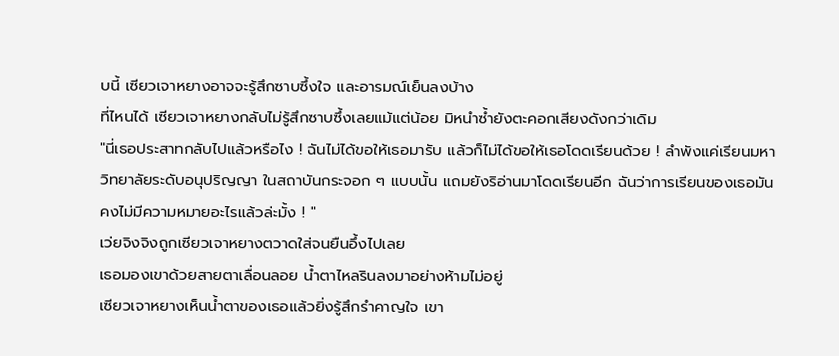บนี้ เซียวเจาหยางอาจจะรู้สึกซาบซึ้งใจ และอารมณ์เย็นลงบ้าง
ที่ไหนได้ เซียวเจาหยางกลับไม่รู้สึกซาบซึ้งเลยแม้แต่น้อย มิหนำซ้ำยังตะคอกเสียงดังกว่าเดิม
"นี่เธอประสาทกลับไปแล้วหรือไง ! ฉันไม่ได้ขอให้เธอมารับ แล้วก็ไม่ได้ขอให้เธอโดดเรียนด้วย ! ลำพังแค่เรียนมหาวิทยาลัยระดับอนุปริญญา ในสถาบันกระจอก ๆ แบบนั้น แถมยังริอ่านมาโดดเรียนอีก ฉันว่าการเรียนของเธอมันคงไม่มีความหมายอะไรแล้วล่ะมั้ง ! "
เว่ยจิงจิงถูกเซียวเจาหยางตวาดใส่จนยืนอึ้งไปเลย
เธอมองเขาด้วยสายตาเลื่อนลอย น้ำตาไหลรินลงมาอย่างห้ามไม่อยู่
เซียวเจาหยางเห็นน้ำตาของเธอแล้วยิ่งรู้สึกรำคาญใจ เขา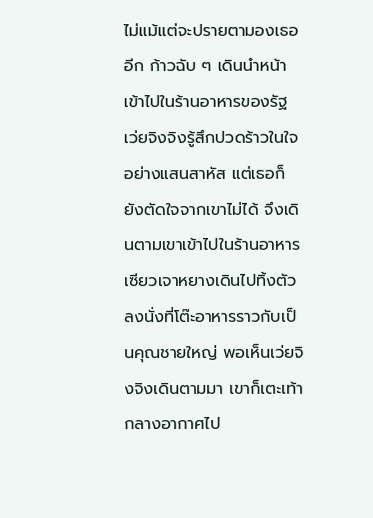ไม่แม้แต่จะปรายตามองเธออีก ก้าวฉับ ๆ เดินนำหน้าเข้าไปในร้านอาหารของรัฐ เว่ยจิงจิงรู้สึกปวดร้าวในใจอย่างแสนสาหัส แต่เธอก็ยังตัดใจจากเขาไม่ได้ จึงเดินตามเขาเข้าไปในร้านอาหาร
เซียวเจาหยางเดินไปทิ้งตัวลงนั่งที่โต๊ะอาหารราวกับเป็นคุณชายใหญ่ พอเห็นเว่ยจิงจิงเดินตามมา เขาก็เตะเท้ากลางอากาศไป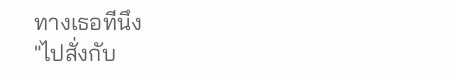ทางเธอทีนึง
"ไปสั่งกับ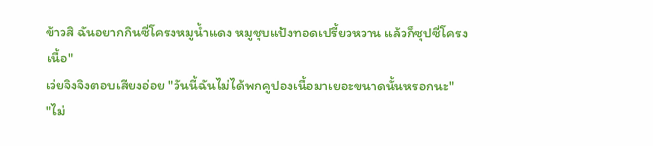ข้าวสิ ฉันอยากกินซี่โครงหมูน้ำแดง หมูชุบแป้งทอดเปรี้ยวหวาน แล้วก็ซุปซี่โครงเนื้อ"
เว่ยจิงจิงตอบเสียงอ่อย "วันนี้ฉันไม่ได้พกคูปองเนื้อมาเยอะขนาดนั้นหรอกนะ"
"ไม่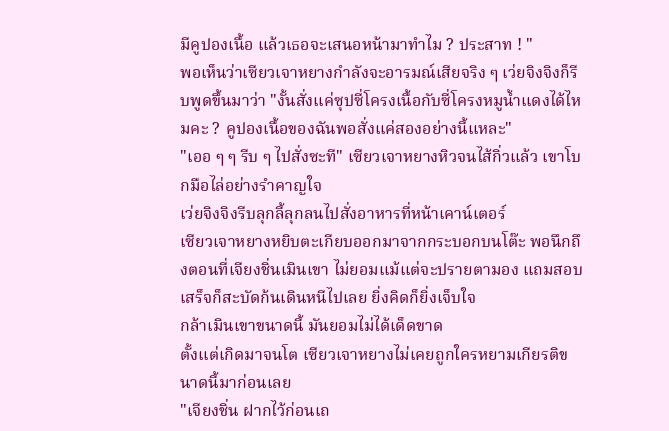มีคูปองเนื้อ แล้วเธอจะเสนอหน้ามาทำไม ? ประสาท ! "
พอเห็นว่าเซียวเจาหยางกำลังจะอารมณ์เสียจริง ๆ เว่ยจิงจิงก็รีบพูดขึ้นมาว่า "งั้นสั่งแค่ซุปซี่โครงเนื้อกับซี่โครงหมูน้ำแดงได้ไหมคะ ? คูปองเนื้อของฉันพอสั่งแค่สองอย่างนี้แหละ"
"เออ ๆ ๆ รีบ ๆ ไปสั่งซะที" เซียวเจาหยางหิวจนไส้กิ่วแล้ว เขาโบกมือไล่อย่างรำคาญใจ
เว่ยจิงจิงรีบลุกลี้ลุกลนไปสั่งอาหารที่หน้าเคาน์เตอร์
เซียวเจาหยางหยิบตะเกียบออกมาจากกระบอกบนโต๊ะ พอนึกถึงตอนที่เจียงชิ่นเมินเขา ไม่ยอมแม้แต่จะปรายตามอง แถมสอบเสร็จก็สะบัดก้นเดินหนีไปเลย ยิ่งคิดก็ยิ่งเจ็บใจ
กล้าเมินเขาขนาดนี้ มันยอมไม่ได้เด็ดขาด
ตั้งแต่เกิดมาจนโต เซียวเจาหยางไม่เคยถูกใครหยามเกียรติขนาดนี้มาก่อนเลย
"เจียงชิ่น ฝากไว้ก่อนเถ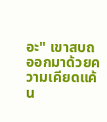อะ" เขาสบถออกมาด้วยความเคียดแค้น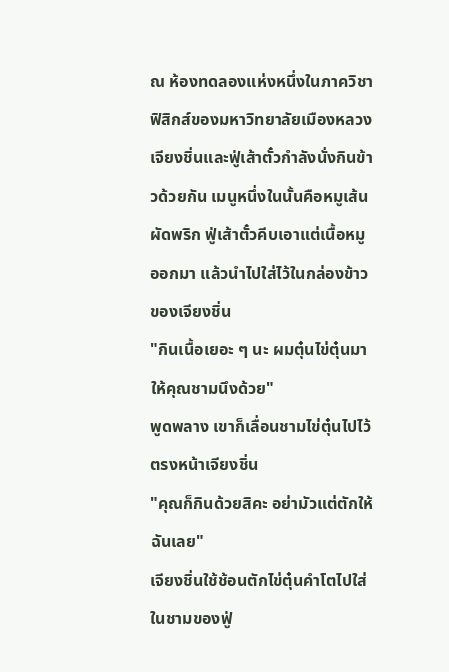ณ ห้องทดลองแห่งหนึ่งในภาควิชาฟิสิกส์ของมหาวิทยาลัยเมืองหลวง เจียงชิ่นและฟู่เส้าตั๋วกำลังนั่งกินข้าวด้วยกัน เมนูหนึ่งในนั้นคือหมูเส้นผัดพริก ฟู่เส้าตั๋วคีบเอาแต่เนื้อหมูออกมา แล้วนำไปใส่ไว้ในกล่องข้าวของเจียงชิ่น
"กินเนื้อเยอะ ๆ นะ ผมตุ๋นไข่ตุ๋นมาให้คุณชามนึงด้วย"
พูดพลาง เขาก็เลื่อนชามไข่ตุ๋นไปไว้ตรงหน้าเจียงชิ่น
"คุณก็กินด้วยสิคะ อย่ามัวแต่ตักให้ฉันเลย"
เจียงชิ่นใช้ช้อนตักไข่ตุ๋นคำโตไปใส่ในชามของฟู่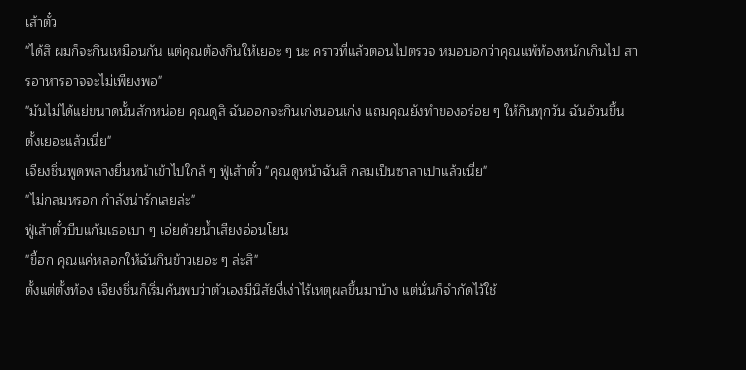เส้าตั๋ว
"ได้สิ ผมก็จะกินเหมือนกัน แต่คุณต้องกินให้เยอะ ๆ นะ คราวที่แล้วตอนไปตรวจ หมอบอกว่าคุณแพ้ท้องหนักเกินไป สารอาหารอาจจะไม่เพียงพอ"
"มันไม่ได้แย่ขนาดนั้นสักหน่อย คุณดูสิ ฉันออกจะกินเก่งนอนเก่ง แถมคุณยังทำของอร่อย ๆ ให้กินทุกวัน ฉันอ้วนขึ้นตั้งเยอะแล้วเนี่ย"
เจียงชิ่นพูดพลางยื่นหน้าเข้าไปใกล้ ๆ ฟู่เส้าตั๋ว "คุณดูหน้าฉันสิ กลมเป็นซาลาเปาแล้วเนี่ย"
"ไม่กลมหรอก กำลังน่ารักเลยล่ะ"
ฟู่เส้าตั๋วบีบแก้มเธอเบา ๆ เอ่ยด้วยน้ำเสียงอ่อนโยน
"ขี้ฮก คุณแค่หลอกให้ฉันกินข้าวเยอะ ๆ ล่ะสิ"
ตั้งแต่ตั้งท้อง เจียงชิ่นก็เริ่มค้นพบว่าตัวเองมีนิสัยงี่เง่าไร้เหตุผลขึ้นมาบ้าง แต่นั่นก็จำกัดไว้ใช้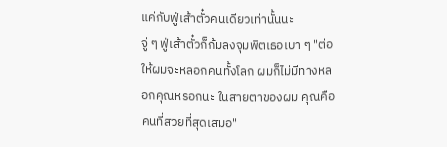แค่กับฟู่เส้าตั๋วคนเดียวเท่านั้นนะ
จู่ ๆ ฟู่เส้าตั๋วก็ก้มลงจุมพิตเธอเบา ๆ "ต่อให้ผมจะหลอกคนทั้งโลก ผมก็ไม่มีทางหลอกคุณหรอกนะ ในสายตาของผม คุณคือคนที่สวยที่สุดเสมอ"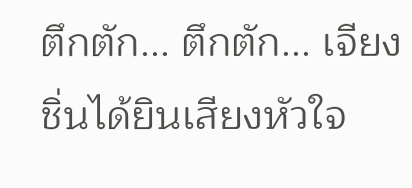ตึกตัก... ตึกตัก... เจียงชิ่นได้ยินเสียงหัวใจ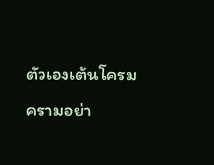ตัวเองเต้นโครมครามอย่า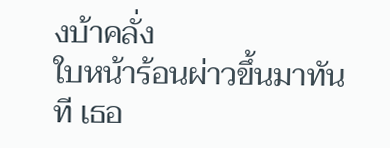งบ้าคลั่ง
ใบหน้าร้อนผ่าวขึ้นมาทันที เธอ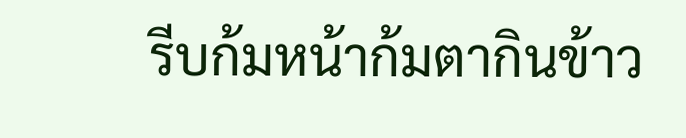รีบก้มหน้าก้มตากินข้าว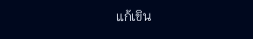แก้เขิน